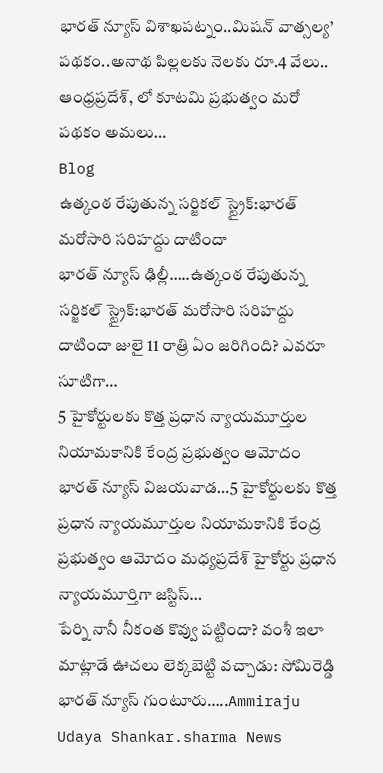భారత్ న్యూస్ విశాఖపట్నం..మిషన్ వాత్సల్య’ పథకం..అనాథ పిల్లలకు నెలకు రూ.4 వేలు.. ఆంధ్రప్రదేశ్, లో కూటమి ప్రభుత్వం మరో పథకం అమలు…
Blog
ఉత్కంఠ రేపుతున్న సర్జికల్ స్ట్రైక్:భారత్ మరోసారి సరిహద్దు దాటిందా
భారత్ న్యూస్ ఢిల్లీ…..ఉత్కంఠ రేపుతున్న సర్జికల్ స్ట్రైక్:భారత్ మరోసారి సరిహద్దు దాటిందా జులై 11 రాత్రి ఏం జరిగింది? ఎవరూ సూటిగా…
5 హైకోర్టులకు కొత్త ప్రధాన న్యాయమూర్తుల నియామకానికి కేంద్ర ప్రభుత్వం ఆమోదం
భారత్ న్యూస్ విజయవాడ…5 హైకోర్టులకు కొత్త ప్రధాన న్యాయమూర్తుల నియామకానికి కేంద్ర ప్రభుత్వం ఆమోదం మధ్యప్రదేశ్ హైకోర్టు ప్రధాన న్యాయమూర్తిగా జస్టిస్…
పేర్ని నానీ నీకంత కొవ్వు పట్టిందా? వంశీ ఇలా మాట్లాడే ఊచలు లెక్కబెట్టి వచ్చాడు: సోమిరెడ్డి
భారత్ న్యూస్ గుంటూరు…..Ammiraju Udaya Shankar.sharma News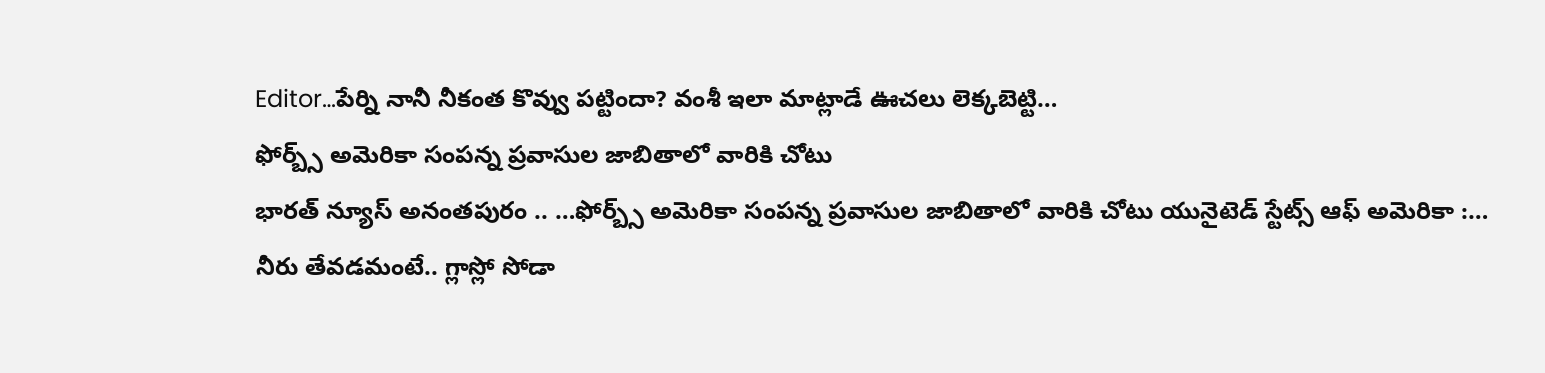Editor…పేర్ని నానీ నీకంత కొవ్వు పట్టిందా? వంశీ ఇలా మాట్లాడే ఊచలు లెక్కబెట్టి…
ఫోర్బ్స్ అమెరికా సంపన్న ప్రవాసుల జాబితాలో వారికి చోటు
భారత్ న్యూస్ అనంతపురం .. …ఫోర్బ్స్ అమెరికా సంపన్న ప్రవాసుల జాబితాలో వారికి చోటు యునైటెడ్ స్టేట్స్ ఆఫ్ అమెరికా :…
నీరు తేవడమంటే.. గ్లాస్లో సోడా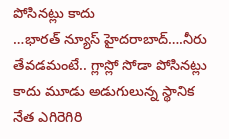పోసినట్లు కాదు
…భారత్ న్యూస్ హైదరాబాద్….నీరు తేవడమంటే.. గ్లాస్లో సోడా పోసినట్లు కాదు మూడు అడుగులున్న స్థానిక నేత ఎగిరెగిరి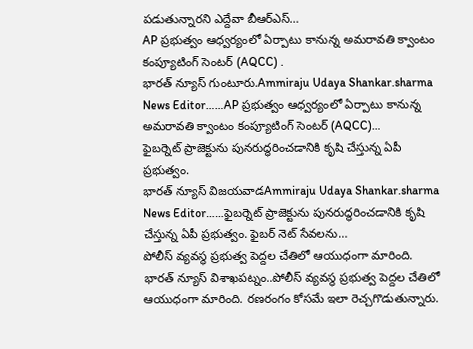పడుతున్నారని ఎద్దేవా బీఆర్ఎస్…
AP ప్రభుత్వం ఆధ్వర్యంలో ఏర్పాటు కానున్న అమరావతి క్వాంటం కంప్యూటింగ్ సెంటర్ (AQCC) .
భారత్ న్యూస్ గుంటూరు.Ammiraju Udaya Shankar.sharma News Editor……AP ప్రభుత్వం ఆధ్వర్యంలో ఏర్పాటు కానున్న అమరావతి క్వాంటం కంప్యూటింగ్ సెంటర్ (AQCC)…
ఫైబర్నెట్ ప్రాజెక్టును పునరుద్ధరించడానికి కృషి చేస్తున్న ఏపీ ప్రభుత్వం.
భారత్ న్యూస్ విజయవాడAmmiraju Udaya Shankar.sharma News Editor……ఫైబర్నెట్ ప్రాజెక్టును పునరుద్ధరించడానికి కృషి చేస్తున్న ఏపీ ప్రభుత్వం. ఫైబర్ నెట్ సేవలను…
పోలీస్ వ్యవస్థ ప్రభుత్వ పెద్దల చేతిలో ఆయుధంగా మారింది.
భారత్ న్యూస్ విశాఖపట్నం..పోలీస్ వ్యవస్థ ప్రభుత్వ పెద్దల చేతిలో ఆయుధంగా మారింది. రణరంగం కోసమే ఇలా రెచ్చగొడుతున్నారు.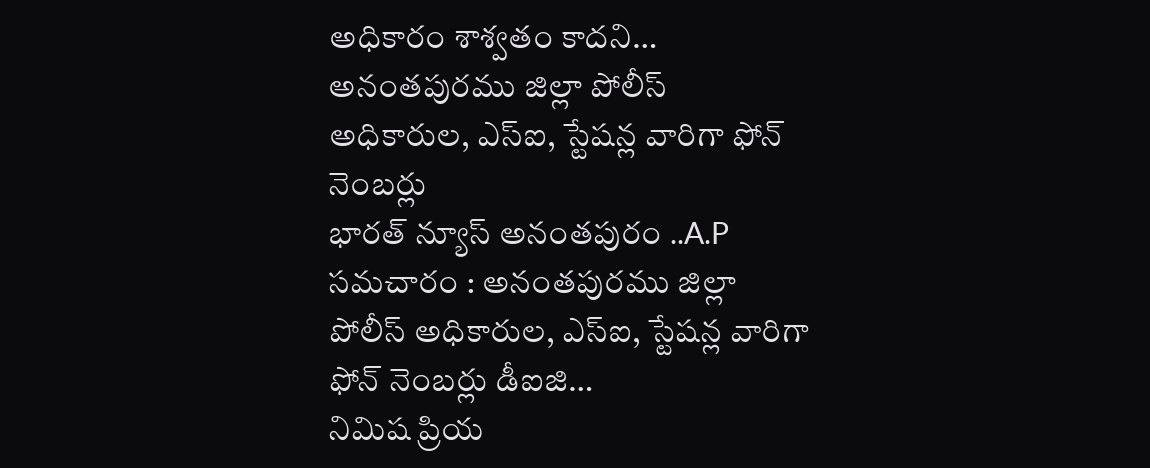అధికారం శాశ్వతం కాదని…
అనంతపురము జిల్లా పోలీస్ అధికారుల, ఎస్ఐ, స్టేషన్ల వారిగా ఫోన్ నెంబర్లు
భారత్ న్యూస్ అనంతపురం ..A.P సమచారం : అనంతపురము జిల్లా పోలీస్ అధికారుల, ఎస్ఐ, స్టేషన్ల వారిగా ఫోన్ నెంబర్లు డీఐజి…
నిమిష ప్రియ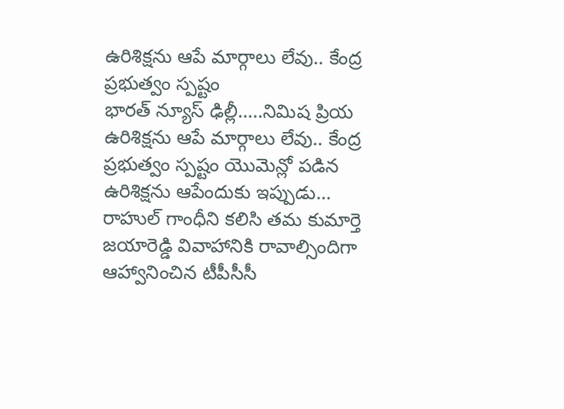ఉరిశిక్షను ఆపే మార్గాలు లేవు.. కేంద్ర ప్రభుత్వం స్పష్టం
భారత్ న్యూస్ ఢిల్లీ…..నిమిష ప్రియ ఉరిశిక్షను ఆపే మార్గాలు లేవు.. కేంద్ర ప్రభుత్వం స్పష్టం యొమెన్లో పడిన ఉరిశిక్షను ఆపేందుకు ఇప్పుడు…
రాహుల్ గాంధీని కలిసి తమ కుమార్తె జయారెడ్డి వివాహానికి రావాల్సిందిగా ఆహ్వానించిన టీపీసీసీ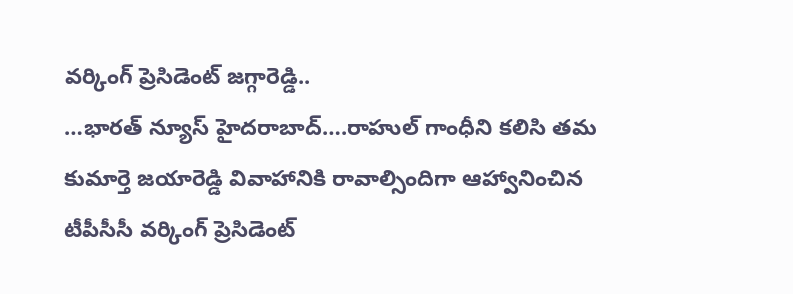వర్కింగ్ ప్రెసిడెంట్ జగ్గారెడ్డి..
…భారత్ న్యూస్ హైదరాబాద్….రాహుల్ గాంధీని కలిసి తమ కుమార్తె జయారెడ్డి వివాహానికి రావాల్సిందిగా ఆహ్వానించిన టీపీసీసీ వర్కింగ్ ప్రెసిడెంట్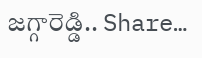జగ్గారెడ్డి.. Share…